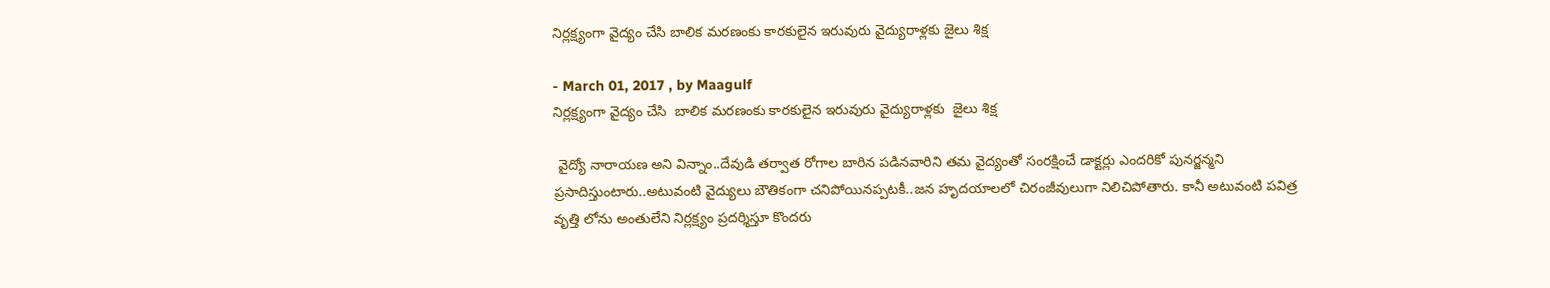నిర్లక్ష్యంగా వైద్యం చేసి బాలిక మరణంకు కారకులైన ఇరువురు వైద్యురాళ్లకు జైలు శిక్ష

- March 01, 2017 , by Maagulf
నిర్లక్ష్యంగా వైద్యం చేసి  బాలిక మరణంకు కారకులైన ఇరువురు వైద్యురాళ్లకు  జైలు శిక్ష

 వైద్యో నారాయణ అని విన్నాం..దేవుడి తర్వాత రోగాల బారిన పడినవారిని తమ వైద్యంతో సంరక్షించే డాక్టర్లు ఎందరికో పునర్జన్మని ప్రసాదిస్తుంటారు..అటువంటి వైద్యులు బౌతికంగా చనిపోయినప్పటకీ..జన హృదయాలలో చిరంజీవులుగా నిలిచిపోతారు. కానీ అటువంటి పవిత్ర వృత్తి లోను అంతులేని నిర్లక్ష్యం ప్రదర్శిస్తూ కొందరు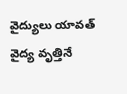వైద్యులు యావత్ వైద్య వృత్తినే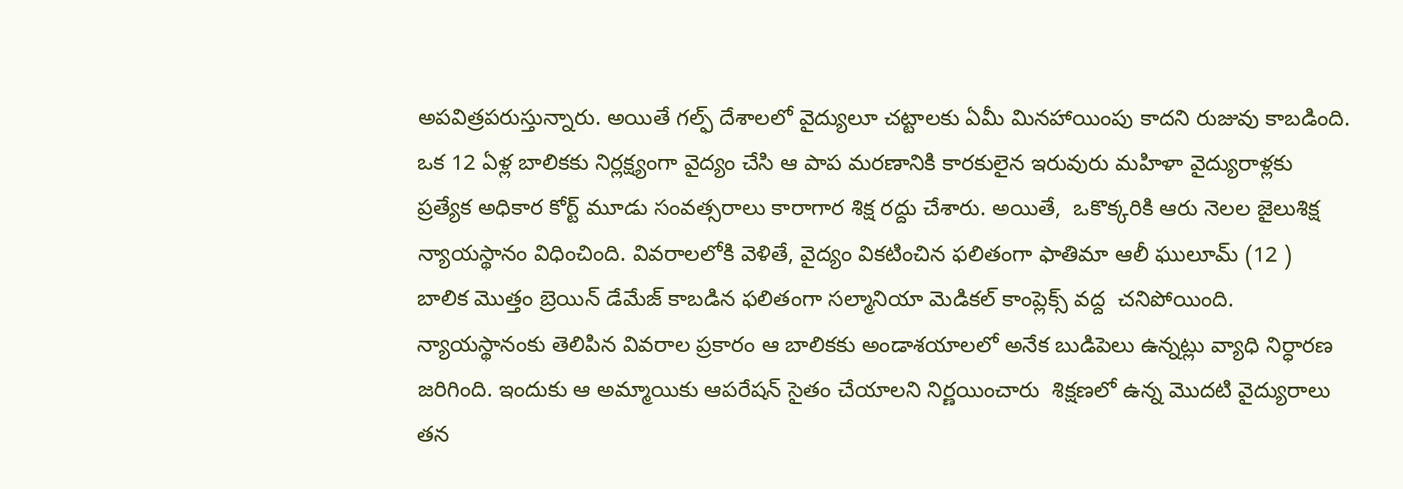అపవిత్రపరుస్తున్నారు. అయితే గల్ఫ్ దేశాలలో వైద్యులూ చట్టాలకు ఏమీ మినహాయింపు కాదని రుజువు కాబడింది. ఒక 12 ఏళ్ల బాలికకు నిర్లక్ష్యంగా వైద్యం చేసి ఆ పాప మరణానికి కారకులైన ఇరువురు మహిళా వైద్యురాళ్లకు ప్రత్యేక అధికార కోర్ట్ మూడు సంవత్సరాలు కారాగార శిక్ష రద్దు చేశారు. అయితే,  ఒకొక్కరికి ఆరు నెలల జైలుశిక్ష న్యాయస్థానం విధించింది. వివరాలలోకి వెళితే, వైద్యం వికటించిన ఫలితంగా ఫాతిమా ఆలీ ఘులూమ్ (12 )  బాలిక మొత్తం బ్రెయిన్ డేమేజ్ కాబడిన ఫలితంగా సల్మానియా మెడికల్ కాంప్లెక్స్ వద్ద  చనిపోయింది. న్యాయస్థానంకు తెలిపిన వివరాల ప్రకారం ఆ బాలికకు అండాశయాలలో అనేక బుడిపెలు ఉన్నట్లు వ్యాధి నిర్ధారణ జరిగింది. ఇందుకు ఆ అమ్మాయికు ఆపరేషన్ సైతం చేయాలని నిర్ణయించారు  శిక్షణలో ఉన్న మొదటి వైద్యురాలు తన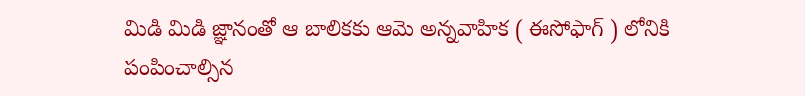మిడి మిడి జ్ఞానంతో ఆ బాలికకు ఆమె అన్నవాహిక ( ఈసోఫాగ్ ) లోనికి పంపించాల్సిన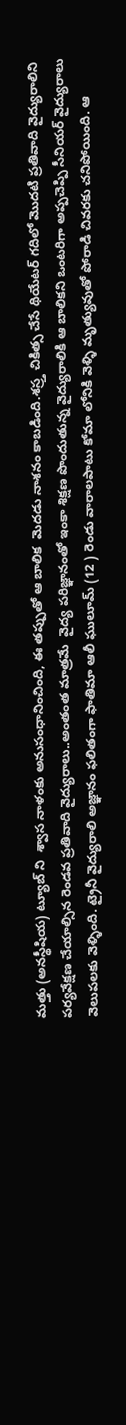మత్తు (అనస్థీషియ) ట్యూబ్ ని  శ్వాస నాళంకు అనుసంధానించింది, ఈ తప్పుతో ఆ బాలిక  మెదడు నాశనం కాబడింది.శస్ర్త చికిత్స చేసే థియేటర్ గదిలో మొదటి ప్రతివాది వైద్యురాలిని పర్యవేక్షణ చేయాల్సిన రెండవ ప్రతివాది వైద్యురాలు..అంతంత మాత్రమే  వైద్య పరిజ్ఞానంతో ఇంకా శిక్షణ పొందుతున్న వైద్యురాలికి ఆ బాలికని ఒంటరిగా అప్పచెప్పి సీనియర్ వైద్యురాలు వెలుపలకు వెళ్ళింది. ట్రైనీ వైద్యురాలి అజ్ఞానం ఫలితంగా ఫాతిమా ఆలీ ఘులూమ్ (12 ) రెండు వారాలపాటు కోమా లోనికి వెళ్ళి మృత్యువుతో పోరాడి చివరకు చనిపోయింది. ఆ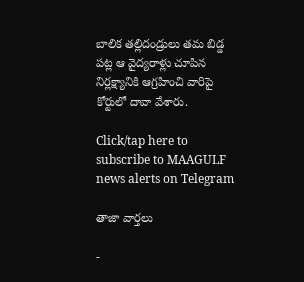బాలిక తల్లిదండ్రులు తమ బిడ్డ పట్ల ఆ వైద్యరాళ్లు చూపిన నిర్లక్ష్యానికి ఆగ్రహించి వారిపై కోర్టులో దావా వేశారు.

Click/tap here to subscribe to MAAGULF news alerts on Telegram

తాజా వార్తలు

-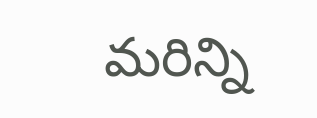మరిన్ని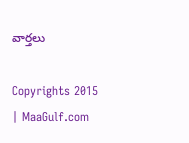వార్తలు

Copyrights 2015 | MaaGulf.com